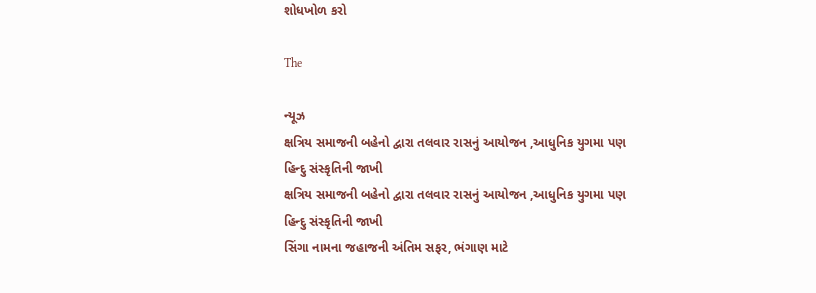શોધખોળ કરો

The

ન્યૂઝ
ક્ષત્રિય સમાજની બહેનો દ્વારા તલવાર રાસનું આયોજન ,આધુનિક યુગમા પણ હિન્દુ સંસ્કૃતિની જાખી
ક્ષત્રિય સમાજની બહેનો દ્વારા તલવાર રાસનું આયોજન ,આધુનિક યુગમા પણ હિન્દુ સંસ્કૃતિની જાખી
સિંગા નામના જહાજની અંતિમ સફર, ભંગાણ માટે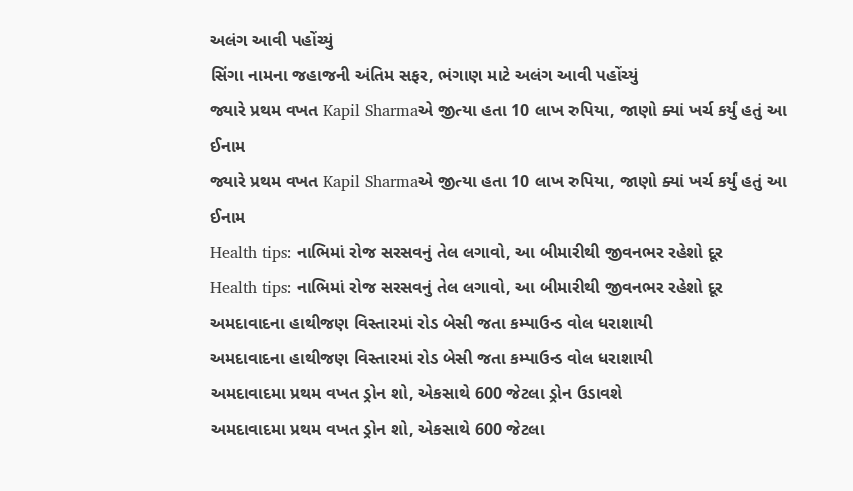અલંગ આવી પહોંચ્યું
સિંગા નામના જહાજની અંતિમ સફર, ભંગાણ માટે અલંગ આવી પહોંચ્યું
જ્યારે પ્રથમ વખત Kapil Sharmaએ જીત્યા હતા 10 લાખ રુપિયા, જાણો ક્યાં ખર્ચ કર્યું હતું આ ઈનામ
જ્યારે પ્રથમ વખત Kapil Sharmaએ જીત્યા હતા 10 લાખ રુપિયા, જાણો ક્યાં ખર્ચ કર્યું હતું આ ઈનામ
Health tips: નાભિમાં રોજ સરસવનું તેલ લગાવો, આ બીમારીથી જીવનભર રહેશો દૂર
Health tips: નાભિમાં રોજ સરસવનું તેલ લગાવો, આ બીમારીથી જીવનભર રહેશો દૂર
અમદાવાદના હાથીજણ વિસ્તારમાં રોડ બેસી જતા કમ્પાઉન્ડ વોલ ધરાશાયી
અમદાવાદના હાથીજણ વિસ્તારમાં રોડ બેસી જતા કમ્પાઉન્ડ વોલ ધરાશાયી
અમદાવાદમા પ્રથમ વખત ડ્રોન શો, એકસાથે 600 જેટલા ડ્રોન ઉડાવશે
અમદાવાદમા પ્રથમ વખત ડ્રોન શો, એકસાથે 600 જેટલા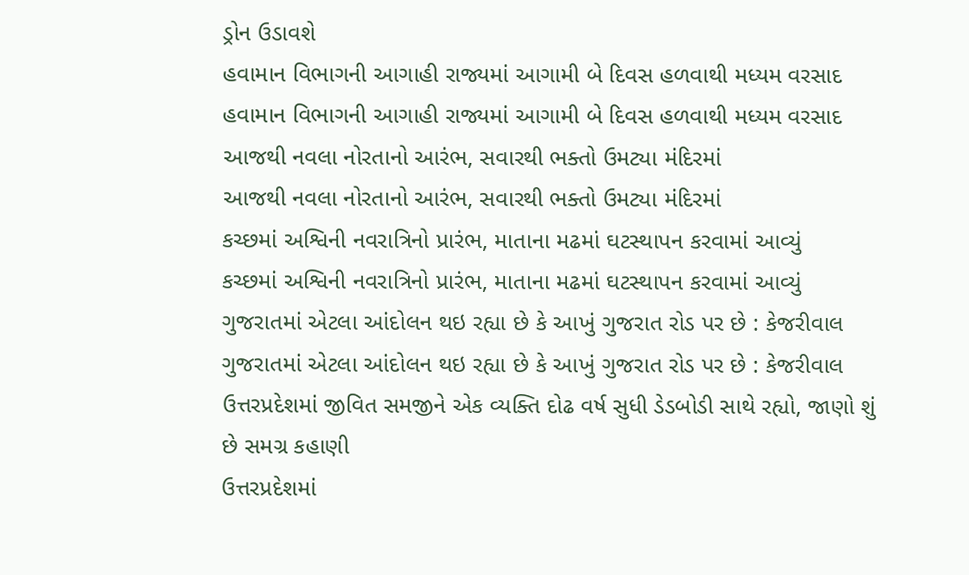ડ્રોન ઉડાવશે
હવામાન વિભાગની આગાહી રાજ્યમાં આગામી બે દિવસ હળવાથી મધ્યમ વરસાદ
હવામાન વિભાગની આગાહી રાજ્યમાં આગામી બે દિવસ હળવાથી મધ્યમ વરસાદ
આજથી નવલા નોરતાનો આરંભ, સવારથી ભક્તો ઉમટ્યા મંદિરમાં
આજથી નવલા નોરતાનો આરંભ, સવારથી ભક્તો ઉમટ્યા મંદિરમાં
કચ્છમાં અશ્વિની નવરાત્રિનો પ્રારંભ, માતાના મઢમાં ઘટસ્થાપન કરવામાં આવ્યું
કચ્છમાં અશ્વિની નવરાત્રિનો પ્રારંભ, માતાના મઢમાં ઘટસ્થાપન કરવામાં આવ્યું
ગુજરાતમાં એટલા આંદોલન થઇ રહ્યા છે કે આખું ગુજરાત રોડ પર છે : કેજરીવાલ
ગુજરાતમાં એટલા આંદોલન થઇ રહ્યા છે કે આખું ગુજરાત રોડ પર છે : કેજરીવાલ
ઉત્તરપ્રદેશમાં જીવિત સમજીને એક વ્યક્તિ દોઢ વર્ષ સુધી ડેડબોડી સાથે રહ્યો, જાણો શું છે સમગ્ર કહાણી
ઉત્તરપ્રદેશમાં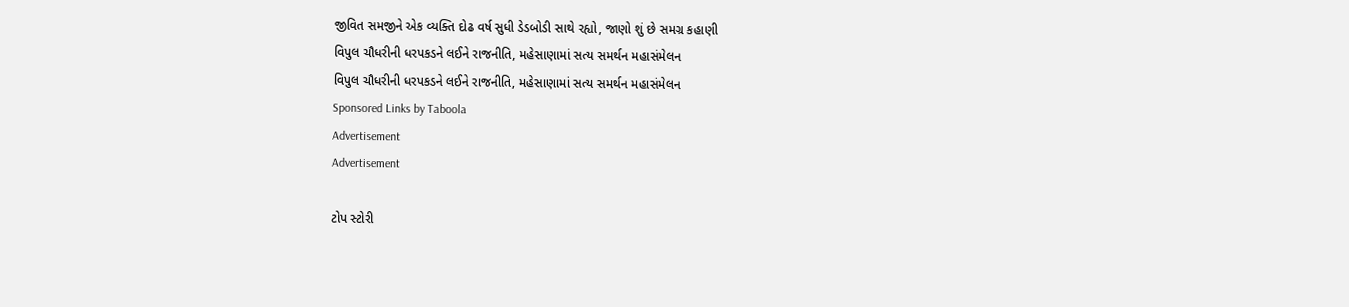જીવિત સમજીને એક વ્યક્તિ દોઢ વર્ષ સુધી ડેડબોડી સાથે રહ્યો, જાણો શું છે સમગ્ર કહાણી
વિપુલ ચૌધરીની ધરપકડને લઈને રાજનીતિ, મહેસાણામાં સત્ય સમર્થન મહાસંમેલન
વિપુલ ચૌધરીની ધરપકડને લઈને રાજનીતિ, મહેસાણામાં સત્ય સમર્થન મહાસંમેલન
Sponsored Links by Taboola
Advertisement
Advertisement

ટોપ સ્ટોરી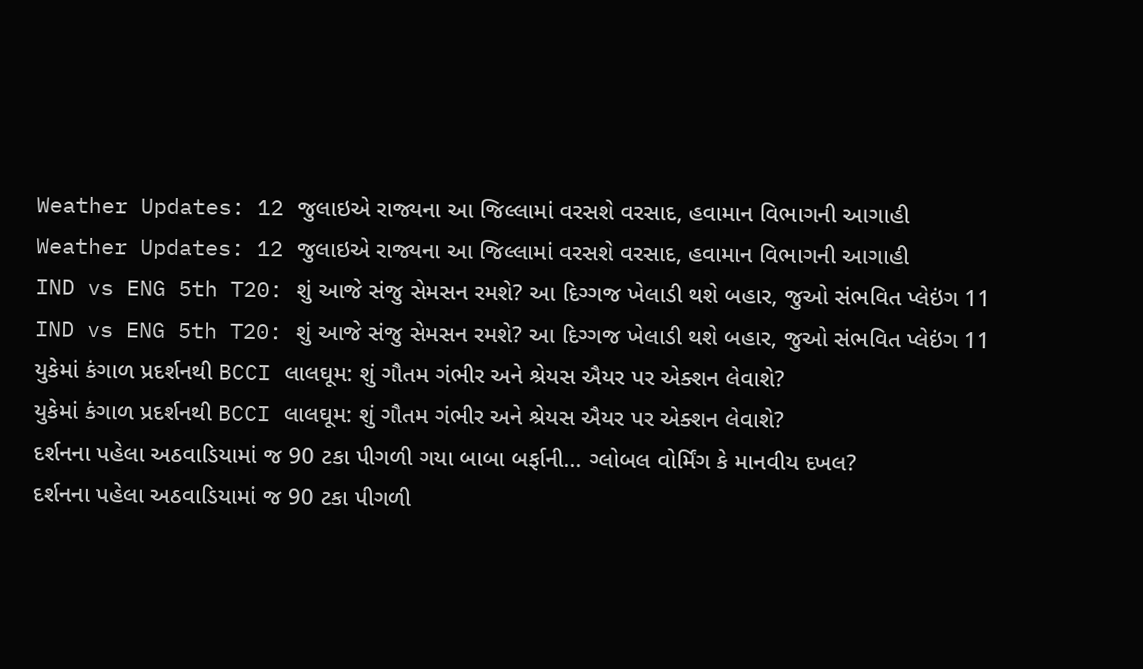Weather Updates: 12 જુલાઇએ રાજ્યના આ જિલ્લામાં વરસશે વરસાદ, હવામાન વિભાગની આગાહી
Weather Updates: 12 જુલાઇએ રાજ્યના આ જિલ્લામાં વરસશે વરસાદ, હવામાન વિભાગની આગાહી
IND vs ENG 5th T20: શું આજે સંજુ સેમસન રમશે? આ દિગ્ગજ ખેલાડી થશે બહાર, જુઓ સંભવિત પ્લેઇંગ 11
IND vs ENG 5th T20: શું આજે સંજુ સેમસન રમશે? આ દિગ્ગજ ખેલાડી થશે બહાર, જુઓ સંભવિત પ્લેઇંગ 11
યુકેમાં કંગાળ પ્રદર્શનથી BCCI લાલઘૂમ: શું ગૌતમ ગંભીર અને શ્રેયસ ઐયર પર એક્શન લેવાશે?
યુકેમાં કંગાળ પ્રદર્શનથી BCCI લાલઘૂમ: શું ગૌતમ ગંભીર અને શ્રેયસ ઐયર પર એક્શન લેવાશે?
દર્શનના પહેલા અઠવાડિયામાં જ 90 ટકા પીગળી ગયા બાબા બર્ફાની... ગ્લોબલ વોર્મિંગ કે માનવીય દખલ?
દર્શનના પહેલા અઠવાડિયામાં જ 90 ટકા પીગળી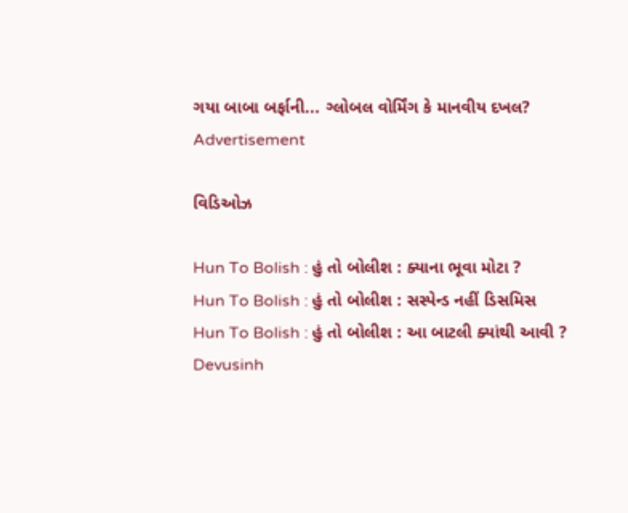ગયા બાબા બર્ફાની... ગ્લોબલ વોર્મિંગ કે માનવીય દખલ?
Advertisement

વિડિઓઝ

Hun To Bolish : હું તો બોલીશ : ક્યાના ભૂવા મોટા ?
Hun To Bolish : હું તો બોલીશ : સસ્પેન્ડ નહીં ડિસમિસ
Hun To Bolish : હું તો બોલીશ : આ બાટલી ક્યાંથી આવી ?
Devusinh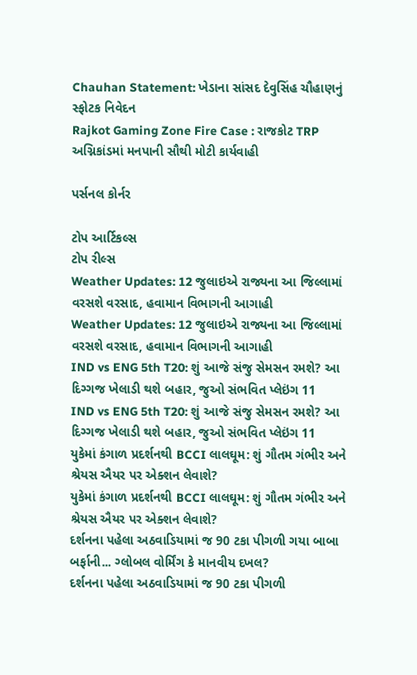Chauhan Statement: ખેડાના સાંસદ દેવુસિંહ ચૌહાણનું સ્ફોટક નિવેદન
Rajkot Gaming Zone Fire Case : રાજકોટ TRP અગ્નિકાંડમાં મનપાની સૌથી મોટી કાર્યવાહી

પર્સનલ કોર્નર

ટોપ આર્ટિકલ્સ
ટોપ રીલ્સ
Weather Updates: 12 જુલાઇએ રાજ્યના આ જિલ્લામાં વરસશે વરસાદ, હવામાન વિભાગની આગાહી
Weather Updates: 12 જુલાઇએ રાજ્યના આ જિલ્લામાં વરસશે વરસાદ, હવામાન વિભાગની આગાહી
IND vs ENG 5th T20: શું આજે સંજુ સેમસન રમશે? આ દિગ્ગજ ખેલાડી થશે બહાર, જુઓ સંભવિત પ્લેઇંગ 11
IND vs ENG 5th T20: શું આજે સંજુ સેમસન રમશે? આ દિગ્ગજ ખેલાડી થશે બહાર, જુઓ સંભવિત પ્લેઇંગ 11
યુકેમાં કંગાળ પ્રદર્શનથી BCCI લાલઘૂમ: શું ગૌતમ ગંભીર અને શ્રેયસ ઐયર પર એક્શન લેવાશે?
યુકેમાં કંગાળ પ્રદર્શનથી BCCI લાલઘૂમ: શું ગૌતમ ગંભીર અને શ્રેયસ ઐયર પર એક્શન લેવાશે?
દર્શનના પહેલા અઠવાડિયામાં જ 90 ટકા પીગળી ગયા બાબા બર્ફાની... ગ્લોબલ વોર્મિંગ કે માનવીય દખલ?
દર્શનના પહેલા અઠવાડિયામાં જ 90 ટકા પીગળી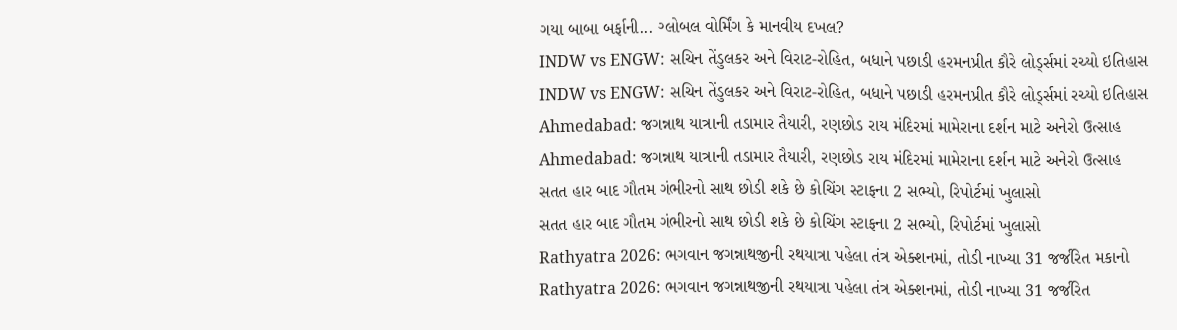ગયા બાબા બર્ફાની... ગ્લોબલ વોર્મિંગ કે માનવીય દખલ?
INDW vs ENGW: સચિન તેંડુલકર અને વિરાટ-રોહિત, બધાને પછાડી હરમનપ્રીત કૌરે લોર્ડ્સમાં રચ્યો ઇતિહાસ
INDW vs ENGW: સચિન તેંડુલકર અને વિરાટ-રોહિત, બધાને પછાડી હરમનપ્રીત કૌરે લોર્ડ્સમાં રચ્યો ઇતિહાસ
Ahmedabad: જગન્નાથ યાત્રાની તડામાર તૈયારી, રણછોડ રાય મંદિરમાં મામેરાના દર્શન માટે અનેરો ઉત્સાહ
Ahmedabad: જગન્નાથ યાત્રાની તડામાર તૈયારી, રણછોડ રાય મંદિરમાં મામેરાના દર્શન માટે અનેરો ઉત્સાહ
સતત હાર બાદ ગૌતમ ગંભીરનો સાથ છોડી શકે છે કોચિંગ સ્ટાફના 2 સભ્યો, રિપોર્ટમાં ખુલાસો
સતત હાર બાદ ગૌતમ ગંભીરનો સાથ છોડી શકે છે કોચિંગ સ્ટાફના 2 સભ્યો, રિપોર્ટમાં ખુલાસો
Rathyatra 2026: ભગવાન જગન્નાથજીની રથયાત્રા પહેલા તંત્ર એક્શનમાં, તોડી નાખ્યા 31 જર્જરિત મકાનો
Rathyatra 2026: ભગવાન જગન્નાથજીની રથયાત્રા પહેલા તંત્ર એક્શનમાં, તોડી નાખ્યા 31 જર્જરિત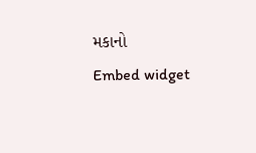મકાનો
Embed widget